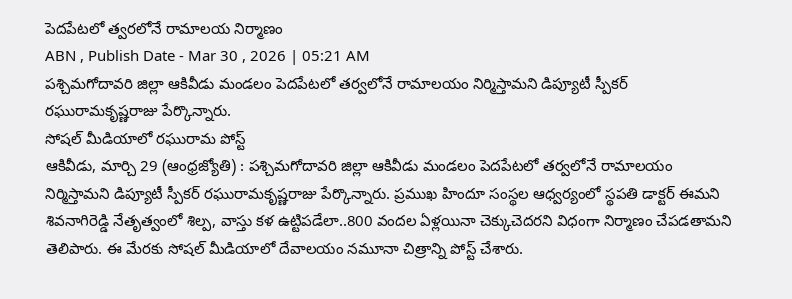పెదపేటలో త్వరలోనే రామాలయ నిర్మాణం
ABN , Publish Date - Mar 30 , 2026 | 05:21 AM
పశ్చిమగోదావరి జిల్లా ఆకివీడు మండలం పెదపేటలో తర్వలోనే రామాలయం నిర్మిస్తామని డిప్యూటీ స్పీకర్ రఘురామకృష్ణరాజు పేర్కొన్నారు.
సోషల్ మీడియాలో రఘురామ పోస్ట్
ఆకివీడు, మార్చి 29 (ఆంధ్రజ్యోతి) : పశ్చిమగోదావరి జిల్లా ఆకివీడు మండలం పెదపేటలో తర్వలోనే రామాలయం నిర్మిస్తామని డిప్యూటీ స్పీకర్ రఘురామకృష్ణరాజు పేర్కొన్నారు. ప్రముఖ హిందూ సంస్థల ఆధ్వర్యంలో స్థపతి డాక్టర్ ఈమని శివనాగిరెడ్డి నేతృత్వంలో శిల్ప, వాస్తు కళ ఉట్టిపడేలా..800 వందల ఏళ్లయినా చెక్కుచెదరని విధంగా నిర్మాణం చేపడతామని తెలిపారు. ఈ మేరకు సోషల్ మీడియాలో దేవాలయం నమూనా చిత్రాన్ని పోస్ట్ చేశారు.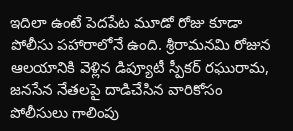ఇదిలా ఉంటే పెదపేట మూడో రోజు కూడా పోలీసు పహారాలోనే ఉంది. శ్రీరామనమి రోజున ఆలయానికి వెళ్లిన డిప్యూటీ స్పీకర్ రఘురామ, జనసేన నేతలపై దాడిచేసిన వారికోసం పోలీసులు గాలింపు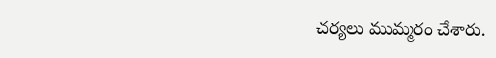చర్యలు ముమ్మరం చేశారు.